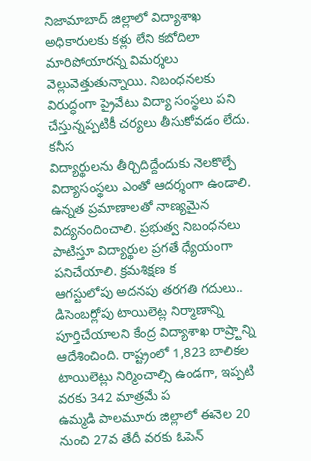నిజామాబాద్ జిల్లాలో విద్యాశాఖ అధికారులకు కళ్లు లేని కబోదిలా మారిపోయారన్న విమర్శలు వెల్లువెత్తుతున్నాయి. నిబంధనలకు విరుద్ధంగా ప్రైవేటు విద్యా సంస్థలు పని చేస్తున్నప్పటికీ చర్యలు తీసుకోవడం లేదు. కనీస
విద్యార్థులను తీర్చిదిద్దేందుకు నెలకొల్పే విద్యాసంస్థలు ఎంతో ఆదర్శంగా ఉండాలి. ఉన్నత ప్రమాణాలతో నాణ్యమైన విద్యనందించాలి. ప్రభుత్వ నిబంధనలు పాటిస్తూ విద్యార్థుల ప్రగతే ధ్యేయంగా పనిచేయాలి. క్రమశిక్షణ క
ఆగస్టులోపు అదనపు తరగతి గదులు.. డిసెంబర్లోపు టాయిలెట్ల నిర్మాణాన్ని పూర్తిచేయాలని కేంద్ర విద్యాశాఖ రాష్ర్టాన్ని ఆదేశించింది. రాష్ట్రంలో 1,823 బాలికల టాయిలెట్లు నిర్మించాల్సి ఉండగా, ఇప్పటి వరకు 342 మాత్రమే ప
ఉమ్మడి పాలమూరు జిల్లాలో ఈనెల 20 నుంచి 27వ తేదీ వరకు ఓపెన్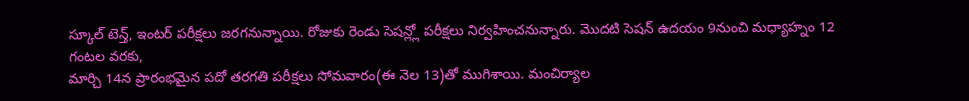స్కూల్ టెన్త్, ఇంటర్ పరీక్షలు జరగనున్నాయి. రోజుకు రెండు సెషన్ల్లో పరీక్షలు నిర్వహించనున్నారు. మొదటి సెషన్ ఉదయం 9నుంచి మధ్యాహ్నం 12 గంటల వరకు,
మార్చి 14న ప్రారంభమైన పదో తరగతి పరీక్షలు సోమవారం(ఈ నెల 13)తో ముగిశాయి. మంచిర్యాల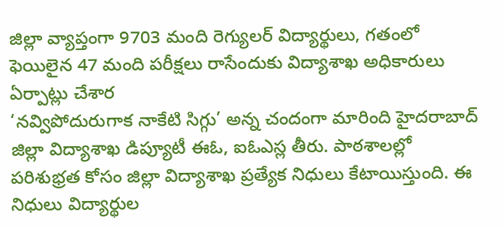జిల్లా వ్యాప్తంగా 9703 మంది రెగ్యులర్ విద్యార్థులు, గతంలో ఫెయిలైన 47 మంది పరీక్షలు రాసేందుకు విద్యాశాఖ అధికారులు ఏర్పాట్లు చేశార
‘నవ్విపోదురుగాక నాకేటి సిగ్గు’ అన్న చందంగా మారింది హైదరాబాద్ జిల్లా విద్యాశాఖ డిప్యూటీ ఈఓ, ఐఓఎస్ల తీరు. పాఠశాలల్లో పరిశుభ్రత కోసం జిల్లా విద్యాశాఖ ప్రత్యేక నిధులు కేటాయిస్తుంది. ఈ నిధులు విద్యార్థుల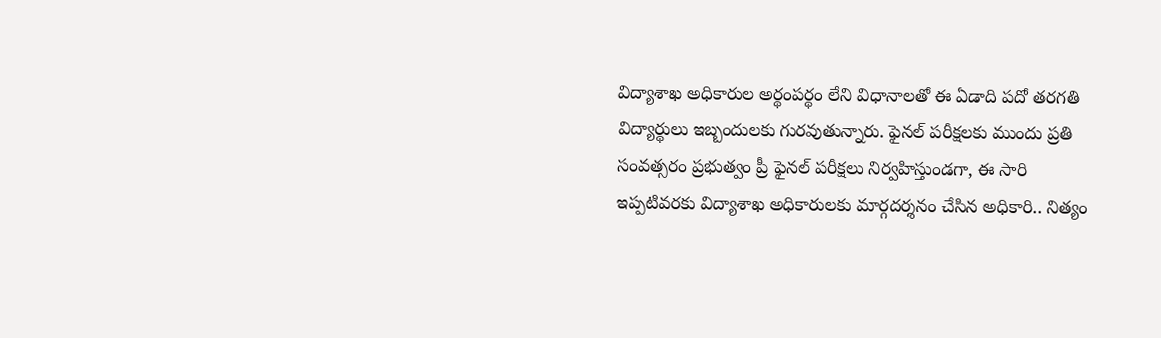విద్యాశాఖ అధికారుల అర్థంపర్థం లేని విధానాలతో ఈ ఏడాది పదో తరగతి విద్యార్థులు ఇబ్బందులకు గురవుతున్నారు. ఫైనల్ పరీక్షలకు ముందు ప్రతి సంవత్సరం ప్రభుత్వం ప్రీ ఫైనల్ పరీక్షలు నిర్వహిస్తుండగా, ఈ సారి
ఇప్పటివరకు విద్యాశాఖ అధికారులకు మార్గదర్శనం చేసిన అధికారి.. నిత్యం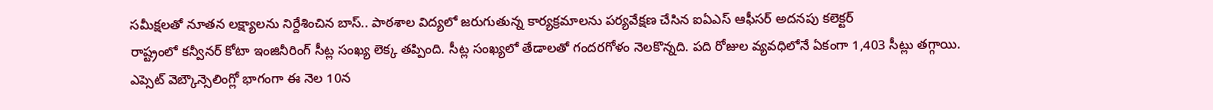సమీక్షలతో నూతన లక్ష్యాలను నిర్దేశించిన బాస్.. పాఠశాల విద్యలో జరుగుతున్న కార్యక్రమాలను పర్యవేక్షణ చేసిన ఐఏఎస్ ఆఫీసర్ అదనపు కలెక్టర్
రాష్ట్రంలో కన్వీనర్ కోటా ఇంజినీరింగ్ సీట్ల సంఖ్య లెక్క తప్పింది. సీట్ల సంఖ్యలో తేడాలతో గందరగోళం నెలకొన్నది. పది రోజుల వ్యవధిలోనే ఏకంగా 1,403 సీట్లు తగ్గాయి. ఎప్సెట్ వెబ్కౌన్సెలింగ్లో భాగంగా ఈ నెల 10న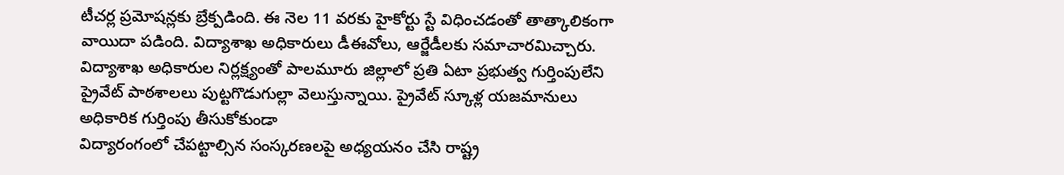టీచర్ల ప్రమోషన్లకు బ్రేక్పడింది. ఈ నెల 11 వరకు హైకోర్టు స్టే విధించడంతో తాత్కాలికంగా వాయిదా పడింది. విద్యాశాఖ అధికారులు డీఈవోలు, ఆర్జేడీలకు సమాచారమిచ్చారు.
విద్యాశాఖ అధికారుల నిర్లక్ష్యంతో పాలమూరు జిల్లాలో ప్రతి ఏటా ప్రభుత్వ గుర్తింపులేని ప్రైవేట్ పాఠశాలలు పుట్టగొడుగుల్లా వెలుస్తున్నాయి. ప్రైవేట్ స్కూళ్ల యజమానులు అధికారిక గుర్తింపు తీసుకోకుండా
విద్యారంగంలో చేపట్టాల్సిన సంస్కరణలపై అధ్యయనం చేసి రాష్ట్ర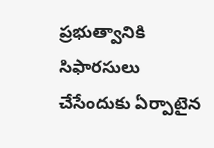ప్రభుత్వానికి సిఫారసులు చేసేందుకు ఏర్పాటైన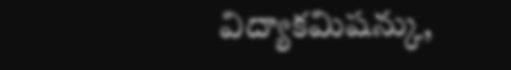విద్యాకమిషన్కు,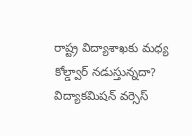రాష్ట్ర విద్యాశాఖకు మధ్య కోల్డ్వార్ నడుస్తున్నదా? విద్యాకమిషన్ వర్సెస్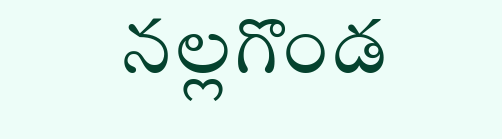నల్లగొండ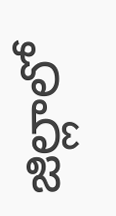జిల్లాలో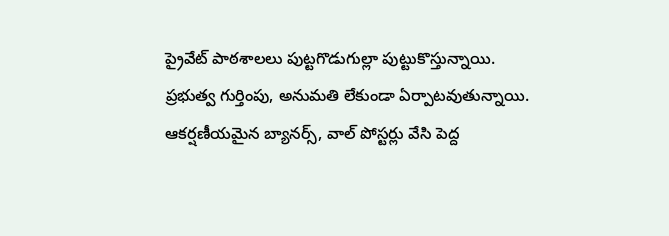ప్రైవేట్ పాఠశాలలు పుట్టగొడుగుల్లా పుట్టుకొస్తున్నాయి. ప్రభుత్వ గుర్తింపు, అనుమతి లేకుండా ఏర్పాటవుతున్నాయి. ఆకర్షణీయమైన బ్యానర్స్, వాల్ పోస్టర్లు వేసి పెద్ద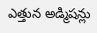ఎత్తున అడ్మిషన్లు